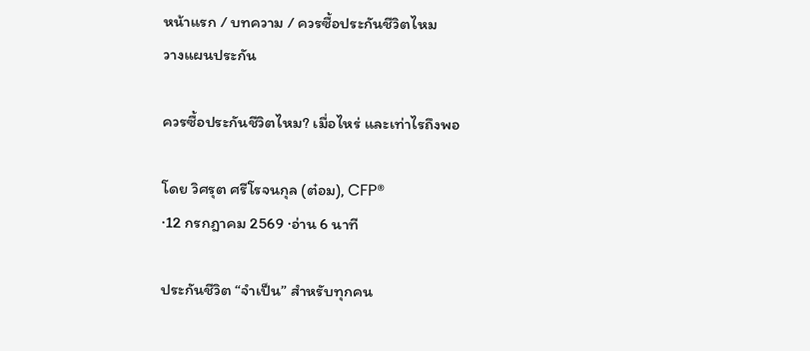หน้าแรก / บทความ / ควรซื้อประกันชีวิตไหม
วางแผนประกัน

ควรซื้อประกันชีวิตไหม? เมื่อไหร่ และเท่าไรถึงพอ

โดย วิศรุต ศรีโรจนกุล (ต๋อม), CFP®
·12 กรกฎาคม 2569 ·อ่าน 6 นาที

ประกันชีวิต “จำเป็น” สำหรับทุกคน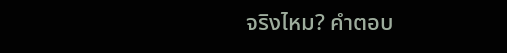จริงไหม? คำตอบ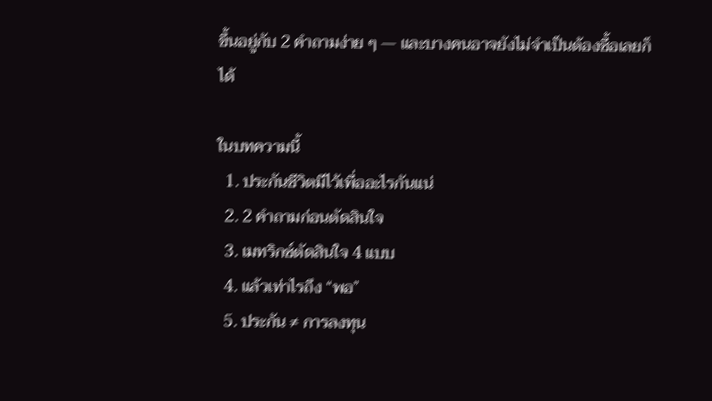ขึ้นอยู่กับ 2 คำถามง่าย ๆ — และบางคนอาจยังไม่จำเป็นต้องซื้อเลยก็ได้

ในบทความนี้
  1. ประกันชีวิตมีไว้เพื่ออะไรกันแน่
  2. 2 คำถามก่อนตัดสินใจ
  3. เมทริกซ์ตัดสินใจ 4 แบบ
  4. แล้วเท่าไรถึง “พอ”
  5. ประกัน ≠ การลงทุน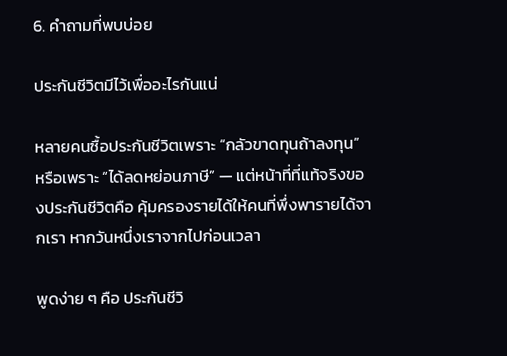6. คำถามที่พบบ่อย

ประกันชีวิตมีไว้เพื่ออะไรกันแน่

หลายคนซื้อประกันชีวิตเพราะ “กลัวขาดทุนถ้าลงทุน” หรือเพราะ “ได้ลดหย่อนภาษี” — แต่หน้าที่ที่แท้จริงของประกันชีวิตคือ คุ้มครองรายได้ให้คนที่พึ่งพารายได้จากเรา หากวันหนึ่งเราจากไปก่อนเวลา

พูดง่าย ๆ คือ ประกันชีวิ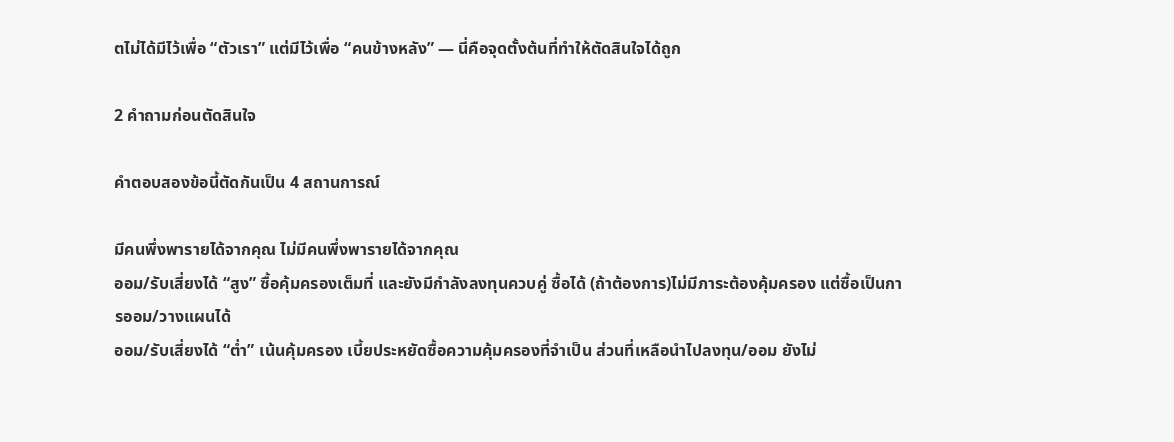ตไม่ได้มีไว้เพื่อ “ตัวเรา” แต่มีไว้เพื่อ “คนข้างหลัง” — นี่คือจุดตั้งต้นที่ทำให้ตัดสินใจได้ถูก

2 คำถามก่อนตัดสินใจ

คำตอบสองข้อนี้ตัดกันเป็น 4 สถานการณ์

มีคนพึ่งพารายได้จากคุณ ไม่มีคนพึ่งพารายได้จากคุณ
ออม/รับเสี่ยงได้ “สูง” ซื้อคุ้มครองเต็มที่ และยังมีกำลังลงทุนควบคู่ ซื้อได้ (ถ้าต้องการ)ไม่มีภาระต้องคุ้มครอง แต่ซื้อเป็นการออม/วางแผนได้
ออม/รับเสี่ยงได้ “ต่ำ” เน้นคุ้มครอง เบี้ยประหยัดซื้อความคุ้มครองที่จำเป็น ส่วนที่เหลือนำไปลงทุน/ออม ยังไม่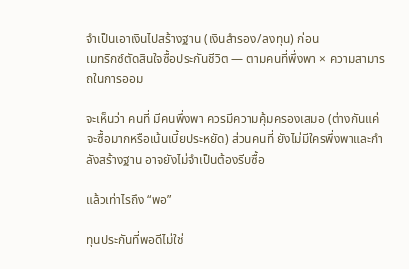จำเป็นเอาเงินไปสร้างฐาน (เงินสำรอง/ลงทุน) ก่อน
เมทริกซ์ตัดสินใจซื้อประกันชีวิต — ตามคนที่พึ่งพา × ความสามารถในการออม

จะเห็นว่า คนที่ มีคนพึ่งพา ควรมีความคุ้มครองเสมอ (ต่างกันแค่จะซื้อมากหรือเน้นเบี้ยประหยัด) ส่วนคนที่ ยังไม่มีใครพึ่งพาและกำลังสร้างฐาน อาจยังไม่จำเป็นต้องรีบซื้อ

แล้วเท่าไรถึง “พอ”

ทุนประกันที่พอดีไม่ใช่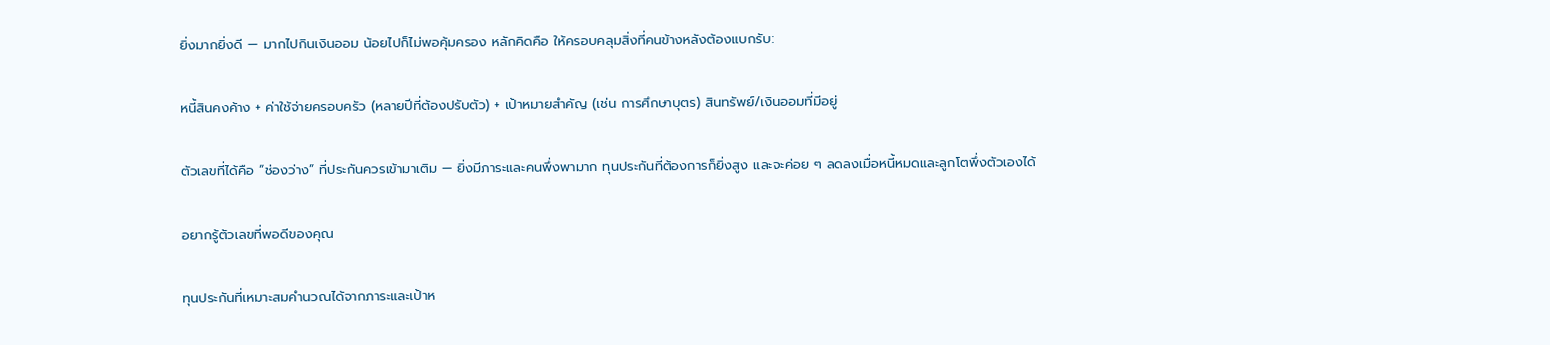ยิ่งมากยิ่งดี — มากไปกินเงินออม น้อยไปก็ไม่พอคุ้มครอง หลักคิดคือ ให้ครอบคลุมสิ่งที่คนข้างหลังต้องแบกรับ:

หนี้สินคงค้าง + ค่าใช้จ่ายครอบครัว (หลายปีที่ต้องปรับตัว) + เป้าหมายสำคัญ (เช่น การศึกษาบุตร) สินทรัพย์/เงินออมที่มีอยู่

ตัวเลขที่ได้คือ “ช่องว่าง” ที่ประกันควรเข้ามาเติม — ยิ่งมีภาระและคนพึ่งพามาก ทุนประกันที่ต้องการก็ยิ่งสูง และจะค่อย ๆ ลดลงเมื่อหนี้หมดและลูกโตพึ่งตัวเองได้

อยากรู้ตัวเลขที่พอดีของคุณ

ทุนประกันที่เหมาะสมคำนวณได้จากภาระและเป้าห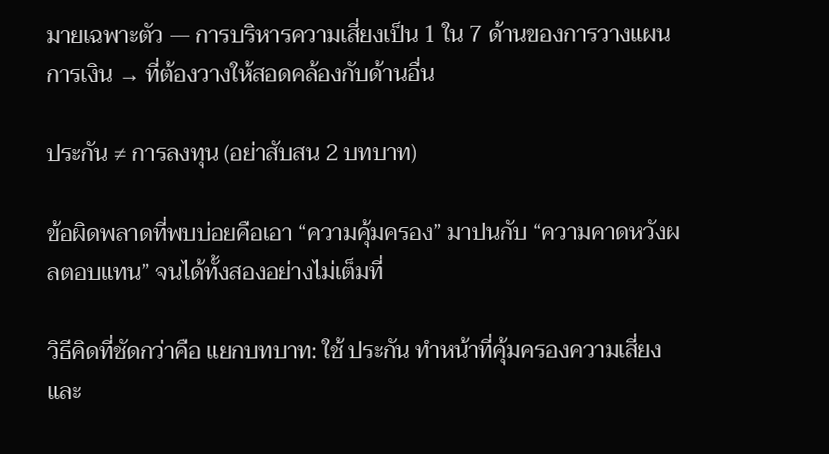มายเฉพาะตัว — การบริหารความเสี่ยงเป็น 1 ใน 7 ด้านของการวางแผนการเงิน → ที่ต้องวางให้สอดคล้องกับด้านอื่น

ประกัน ≠ การลงทุน (อย่าสับสน 2 บทบาท)

ข้อผิดพลาดที่พบบ่อยคือเอา “ความคุ้มครอง” มาปนกับ “ความคาดหวังผลตอบแทน” จนได้ทั้งสองอย่างไม่เต็มที่

วิธีคิดที่ชัดกว่าคือ แยกบทบาท: ใช้ ประกัน ทำหน้าที่คุ้มครองความเสี่ยง และ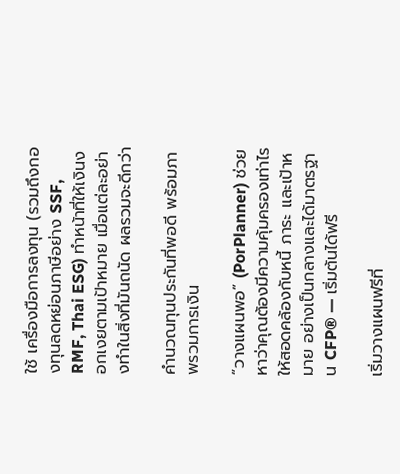ใช้ เครื่องมือการลงทุน (รวมถึงกองทุนลดหย่อนภาษีอย่าง SSF, RMF, Thai ESG) ทำหน้าที่ให้เงินงอกเงยตามเป้าหมาย เมื่อแต่ละอย่างทำในสิ่งที่มันถนัด ผลรวมจะดีกว่า

คำนวณทุนประกันที่พอดี พร้อมภาพรวมการเงิน

“วางแผนพอ” (PorPlanner) ช่วยหาว่าคุณต้องมีความคุ้มครองเท่าไร ให้สอดคล้องกับหนี้ ภาระ และเป้าหมาย อย่างเป็นกลางและได้มาตรฐาน CFP® — เริ่มต้นได้ฟรี

เริ่มวางแผนฟรีที่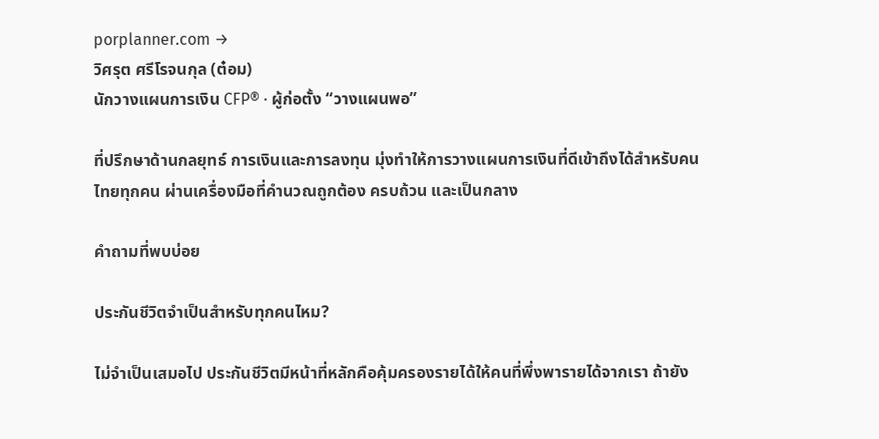porplanner.com →
วิศรุต ศรีโรจนกุล (ต๋อม)
นักวางแผนการเงิน CFP® · ผู้ก่อตั้ง “วางแผนพอ”

ที่ปรึกษาด้านกลยุทธ์ การเงินและการลงทุน มุ่งทำให้การวางแผนการเงินที่ดีเข้าถึงได้สำหรับคนไทยทุกคน ผ่านเครื่องมือที่คำนวณถูกต้อง ครบถ้วน และเป็นกลาง

คำถามที่พบบ่อย

ประกันชีวิตจำเป็นสำหรับทุกคนไหม?

ไม่จำเป็นเสมอไป ประกันชีวิตมีหน้าที่หลักคือคุ้มครองรายได้ให้คนที่พึ่งพารายได้จากเรา ถ้ายัง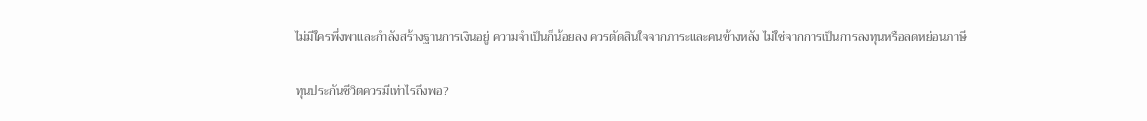ไม่มีใครพึ่งพาและกำลังสร้างฐานการเงินอยู่ ความจำเป็นก็น้อยลง ควรตัดสินใจจากภาระและคนข้างหลัง ไม่ใช่จากการเป็นการลงทุนหรือลดหย่อนภาษี

ทุนประกันชีวิตควรมีเท่าไรถึงพอ?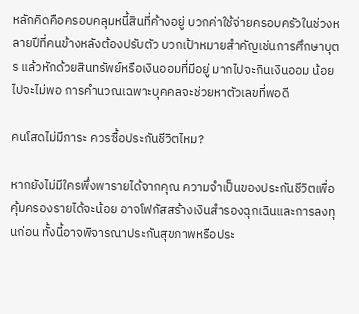หลักคิดคือครอบคลุมหนี้สินที่ค้างอยู่ บวกค่าใช้จ่ายครอบครัวในช่วงหลายปีที่คนข้างหลังต้องปรับตัว บวกเป้าหมายสำคัญเช่นการศึกษาบุตร แล้วหักด้วยสินทรัพย์หรือเงินออมที่มีอยู่ มากไปจะกินเงินออม น้อยไปจะไม่พอ การคำนวณเฉพาะบุคคลจะช่วยหาตัวเลขที่พอดี

คนโสดไม่มีภาระ ควรซื้อประกันชีวิตไหม?

หากยังไม่มีใครพึ่งพารายได้จากคุณ ความจำเป็นของประกันชีวิตเพื่อคุ้มครองรายได้จะน้อย อาจโฟกัสสร้างเงินสำรองฉุกเฉินและการลงทุนก่อน ทั้งนี้อาจพิจารณาประกันสุขภาพหรือประ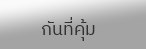กันที่คุ้ม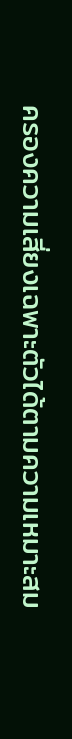ครองความเสี่ยงเฉพาะตัวได้ตามความเหมาะสม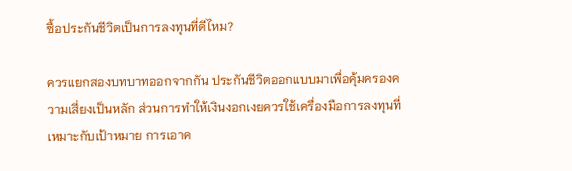ซื้อประกันชีวิตเป็นการลงทุนที่ดีไหม?

ควรแยกสองบทบาทออกจากกัน ประกันชีวิตออกแบบมาเพื่อคุ้มครองความเสี่ยงเป็นหลัก ส่วนการทำให้เงินงอกเงยควรใช้เครื่องมือการลงทุนที่เหมาะกับเป้าหมาย การเอาค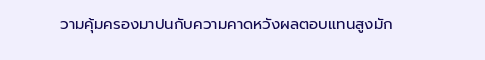วามคุ้มครองมาปนกับความคาดหวังผลตอบแทนสูงมัก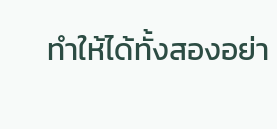ทำให้ได้ทั้งสองอย่า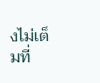งไม่เต็มที่